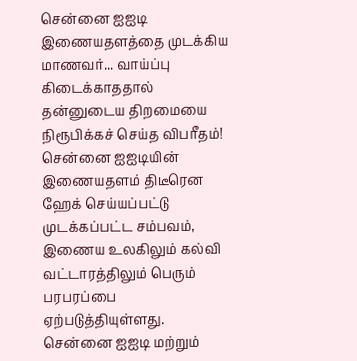சென்னை ஐஐடி இணையதளத்தை முடக்கிய மாணவர்... வாய்ப்பு கிடைக்காததால் தன்னுடைய திறமையை நிரூபிக்கச் செய்த விபரீதம்!
சென்னை ஐஐடியின் இணையதளம் திடீரென ஹேக் செய்யப்பட்டு முடக்கப்பட்ட சம்பவம், இணைய உலகிலும் கல்வி வட்டாரத்திலும் பெரும் பரபரப்பை ஏற்படுத்தியுள்ளது.
சென்னை ஐஐடி மற்றும்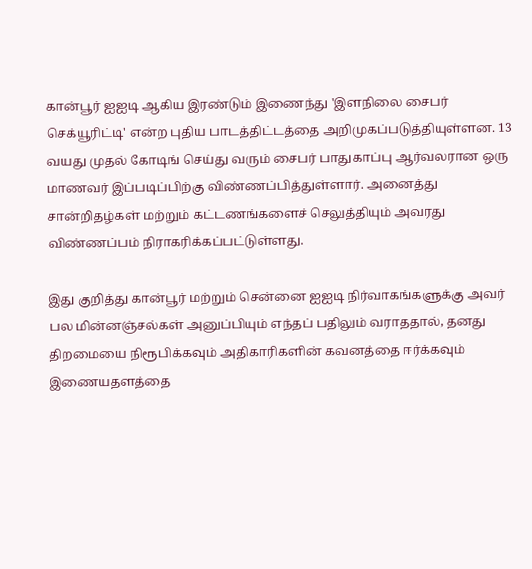கான்பூர் ஐஐடி ஆகிய இரண்டும் இணைந்து 'இளநிலை சைபர் செக்யூரிட்டி' என்ற புதிய பாடத்திட்டத்தை அறிமுகப்படுத்தியுள்ளன. 13 வயது முதல் கோடிங் செய்து வரும் சைபர் பாதுகாப்பு ஆர்வலரான ஒரு மாணவர் இப்படிப்பிற்கு விண்ணப்பித்துள்ளார். அனைத்து சான்றிதழ்கள் மற்றும் கட்டணங்களைச் செலுத்தியும் அவரது விண்ணப்பம் நிராகரிக்கப்பட்டுள்ளது.

இது குறித்து கான்பூர் மற்றும் சென்னை ஐஐடி நிர்வாகங்களுக்கு அவர் பல மின்னஞ்சல்கள் அனுப்பியும் எந்தப் பதிலும் வராததால், தனது திறமையை நிரூபிக்கவும் அதிகாரிகளின் கவனத்தை ஈர்க்கவும் இணையதளத்தை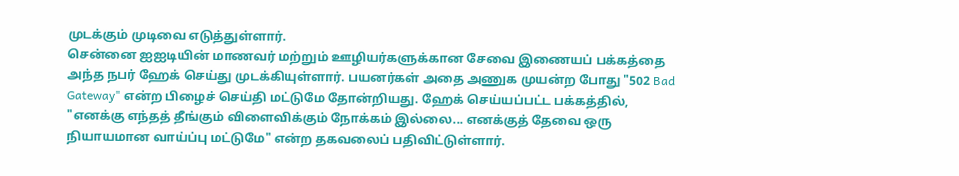முடக்கும் முடிவை எடுத்துள்ளார்.
சென்னை ஐஐடியின் மாணவர் மற்றும் ஊழியர்களுக்கான சேவை இணையப் பக்கத்தை அந்த நபர் ஹேக் செய்து முடக்கியுள்ளார். பயனர்கள் அதை அணுக முயன்ற போது "502 Bad Gateway" என்ற பிழைச் செய்தி மட்டுமே தோன்றியது. ஹேக் செய்யப்பட்ட பக்கத்தில், "எனக்கு எந்தத் தீங்கும் விளைவிக்கும் நோக்கம் இல்லை... எனக்குத் தேவை ஒரு நியாயமான வாய்ப்பு மட்டுமே" என்ற தகவலைப் பதிவிட்டுள்ளார்.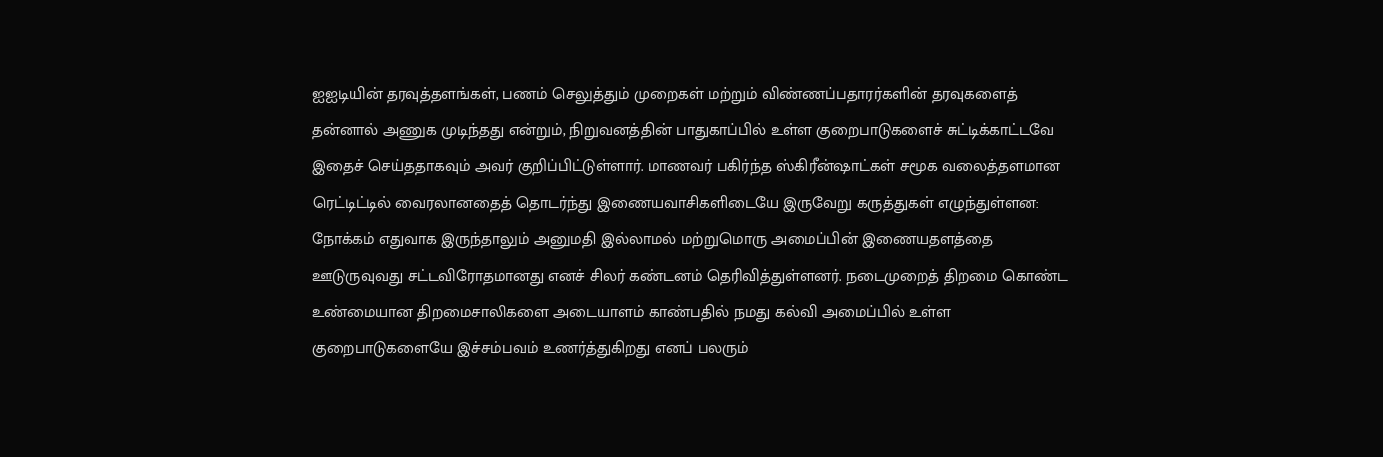ஐஐடியின் தரவுத்தளங்கள், பணம் செலுத்தும் முறைகள் மற்றும் விண்ணப்பதாரர்களின் தரவுகளைத் தன்னால் அணுக முடிந்தது என்றும், நிறுவனத்தின் பாதுகாப்பில் உள்ள குறைபாடுகளைச் சுட்டிக்காட்டவே இதைச் செய்ததாகவும் அவர் குறிப்பிட்டுள்ளார். மாணவர் பகிர்ந்த ஸ்கிரீன்ஷாட்கள் சமூக வலைத்தளமான ரெட்டிட்டில் வைரலானதைத் தொடர்ந்து இணையவாசிகளிடையே இருவேறு கருத்துகள் எழுந்துள்ளன:
நோக்கம் எதுவாக இருந்தாலும் அனுமதி இல்லாமல் மற்றுமொரு அமைப்பின் இணையதளத்தை ஊடுருவுவது சட்டவிரோதமானது எனச் சிலர் கண்டனம் தெரிவித்துள்ளனர். நடைமுறைத் திறமை கொண்ட உண்மையான திறமைசாலிகளை அடையாளம் காண்பதில் நமது கல்வி அமைப்பில் உள்ள குறைபாடுகளையே இச்சம்பவம் உணர்த்துகிறது எனப் பலரும்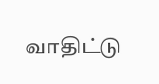வாதிட்டு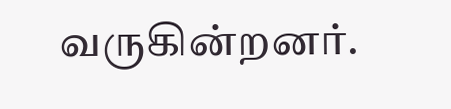வருகின்றனர்.